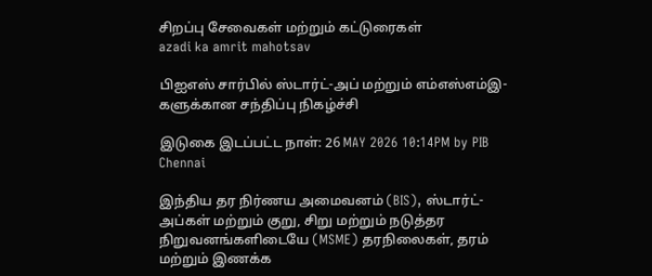சிறப்பு சேவைகள் மற்றும் கட்டுரைகள்
azadi ka amrit mahotsav

பிஐஎஸ் சார்பில் ஸ்டார்ட்-அப் மற்றும் எம்எஸ்எம்இ-களுக்கான சந்திப்பு நிகழ்ச்சி

இடுகை இடப்பட்ட நாள்: 26 MAY 2026 10:14PM by PIB Chennai

இந்திய தர நிர்ணய அமைவனம் (BIS), ஸ்டார்ட்-அப்கள் மற்றும் குறு, சிறு மற்றும் நடுத்தர நிறுவனங்களிடையே (MSME) தரநிலைகள், தரம் மற்றும் இணக்க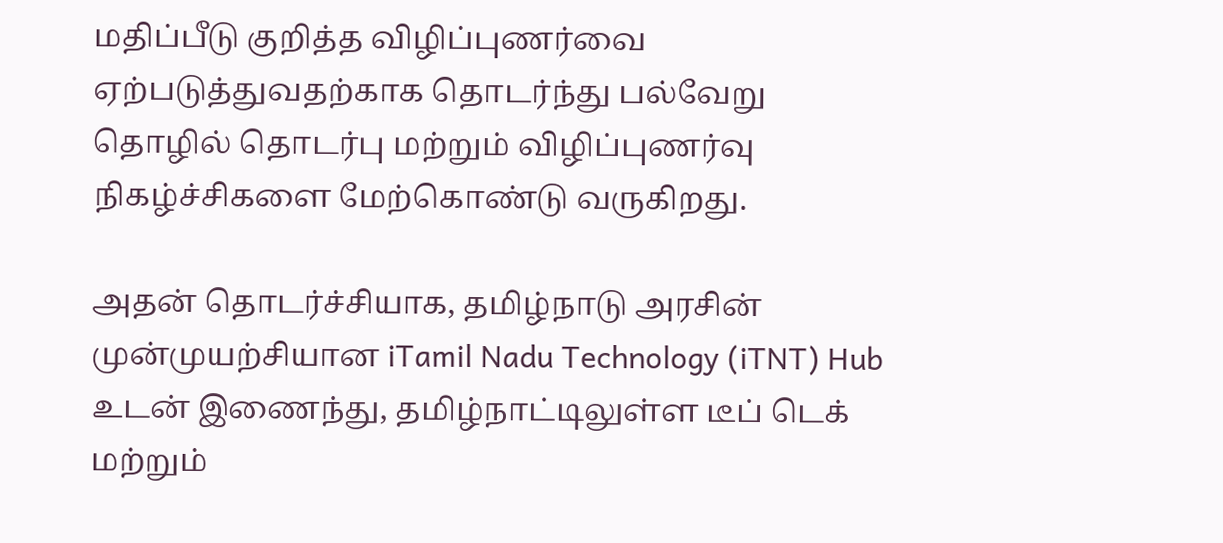மதிப்பீடு குறித்த விழிப்புணர்வை ஏற்படுத்துவதற்காக தொடர்ந்து பல்வேறு தொழில் தொடர்பு மற்றும் விழிப்புணர்வு நிகழ்ச்சிகளை மேற்கொண்டு வருகிறது.

அதன் தொடர்ச்சியாக, தமிழ்நாடு அரசின் முன்முயற்சியான iTamil Nadu Technology (iTNT) Hub உடன் இணைந்து, தமிழ்நாட்டிலுள்ள டீப் டெக் மற்றும்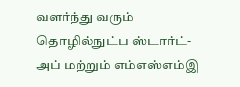வளர்ந்து வரும் தொழில்நுட்ப ஸ்டார்ட்-அப் மற்றும் எம்எஸ்எம்இ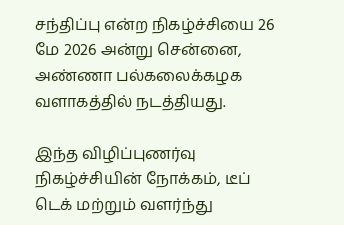சந்திப்பு என்ற நிகழ்ச்சியை 26 மே 2026 அன்று சென்னை, அண்ணா பல்கலைக்கழக வளாகத்தில் நடத்தியது.

இந்த விழிப்புணர்வு நிகழ்ச்சியின் நோக்கம், டீப் டெக் மற்றும் வளர்ந்து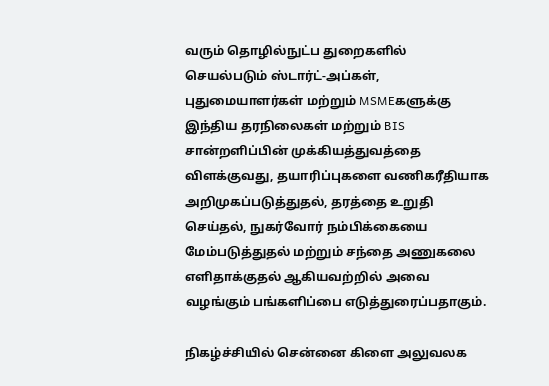வரும் தொழில்நுட்ப துறைகளில் செயல்படும் ஸ்டார்ட்-அப்கள், புதுமையாளர்கள் மற்றும் MSMEகளுக்கு இந்திய தரநிலைகள் மற்றும் BIS சான்றளிப்பின் முக்கியத்துவத்தை விளக்குவது, தயாரிப்புகளை வணிகரீதியாக அறிமுகப்படுத்துதல், தரத்தை உறுதி செய்தல், நுகர்வோர் நம்பிக்கையை மேம்படுத்துதல் மற்றும் சந்தை அணுகலை எளிதாக்குதல் ஆகியவற்றில் அவை வழங்கும் பங்களிப்பை எடுத்துரைப்பதாகும்.

நிகழ்ச்சியில் சென்னை கிளை அலுவலக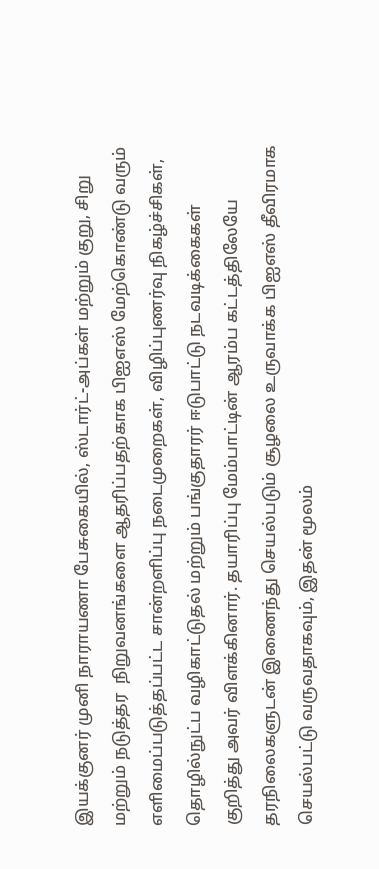இயக்குனர் முனி நாராயணா பேசுகையில், ஸ்டார்ட்-அப்கள் மற்றும் குறு, சிறு மற்றும் நடுத்தர  நிறுவனங்களை ஆதரிப்பதற்காக பிஐஎஸ் மேற்கொண்டு வரும் எளிமைப்படுத்தப்பட்ட சான்றளிப்பு நடைமுறைகள், விழிப்புணர்வு நிகழ்ச்சிகள், தொழில்நுட்ப வழிகாட்டுதல் மற்றும் பங்குதாரர் ஈடுபாட்டு நடவடிக்கைகள் குறித்து அவர் விளக்கினார். தயாரிப்பு மேம்பாட்டின் ஆரம்ப கட்டத்திலேயே தரநிலைகளுடன் இணைந்து செயல்படும் சூழலை உருவாக்க பிஐஎஸ் தீவிரமாக செயல்பட்டு வருவதாகவும், இதன் மூலம்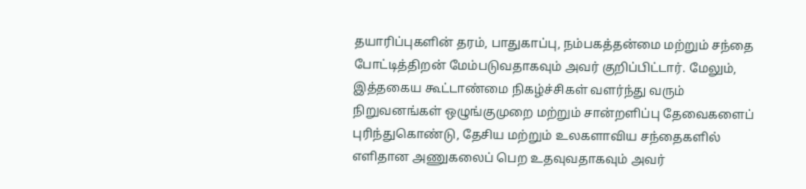தயாரிப்புகளின் தரம், பாதுகாப்பு, நம்பகத்தன்மை மற்றும் சந்தை போட்டித்திறன் மேம்படுவதாகவும் அவர் குறிப்பிட்டார். மேலும், இத்தகைய கூட்டாண்மை நிகழ்ச்சிகள் வளர்ந்து வரும் நிறுவனங்கள் ஒழுங்குமுறை மற்றும் சான்றளிப்பு தேவைகளைப் புரிந்துகொண்டு, தேசிய மற்றும் உலகளாவிய சந்தைகளில் எளிதான அணுகலைப் பெற உதவுவதாகவும் அவர்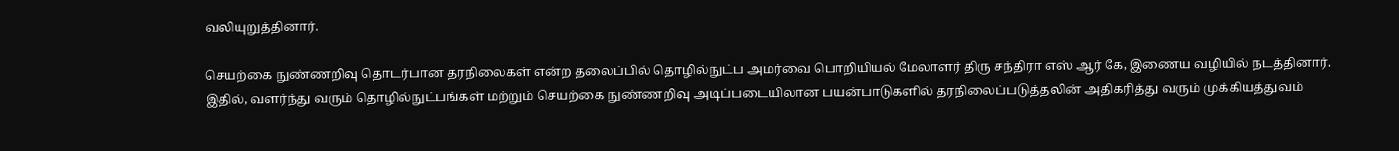வலியுறுத்தினார்.

செயற்கை நுண்ணறிவு தொடர்பான தரநிலைகள் என்ற தலைப்பில் தொழில்நுட்ப அமர்வை பொறியியல் மேலாளர் திரு சந்திரா எஸ் ஆர் கே, இணைய வழியில் நடத்தினார். இதில், வளர்ந்து வரும் தொழில்நுட்பங்கள் மற்றும் செயற்கை நுண்ணறிவு அடிப்படையிலான பயன்பாடுகளில் தரநிலைப்படுத்தலின் அதிகரித்து வரும் முக்கியத்துவம்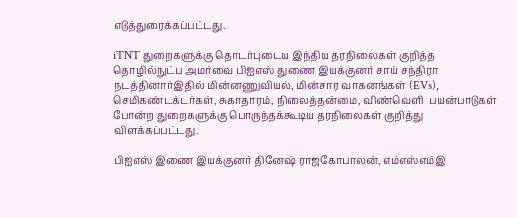எடுத்துரைக்கப்பட்டது.

iTNT துறைகளுக்கு தொடர்புடைய இந்திய தரநிலைகள் குறித்த தொழில்நுட்ப அமர்வை பிஐஎஸ் துணை இயக்குனர் சாய் சந்திரா நடத்தினார்இதில் மின்னணுவியல், மின்சார வாகனங்கள் (EVs), செமிகண்டக்டர்கள், சுகாதாரம், நிலைத்தன்மை, விண்வெளி  பயன்பாடுகள் போன்ற துறைகளுக்கு பொருந்தக்கூடிய தரநிலைகள் குறித்து விளக்கப்பட்டது.

பிஐஎஸ் இணை இயக்குனர் தினேஷ் ராஜகோபாலன், எம்எஸ்எம்இ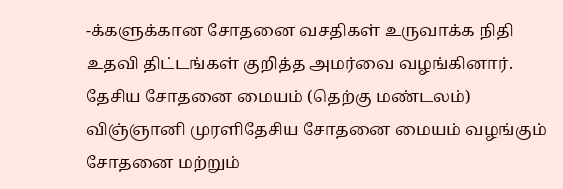-க்களுக்கான சோதனை வசதிகள் உருவாக்க நிதி உதவி திட்டங்கள் குறித்த அமர்வை வழங்கினார். தேசிய சோதனை மையம் (தெற்கு மண்டலம்) விஞ்ஞானி முரளிதேசிய சோதனை மையம் வழங்கும் சோதனை மற்றும்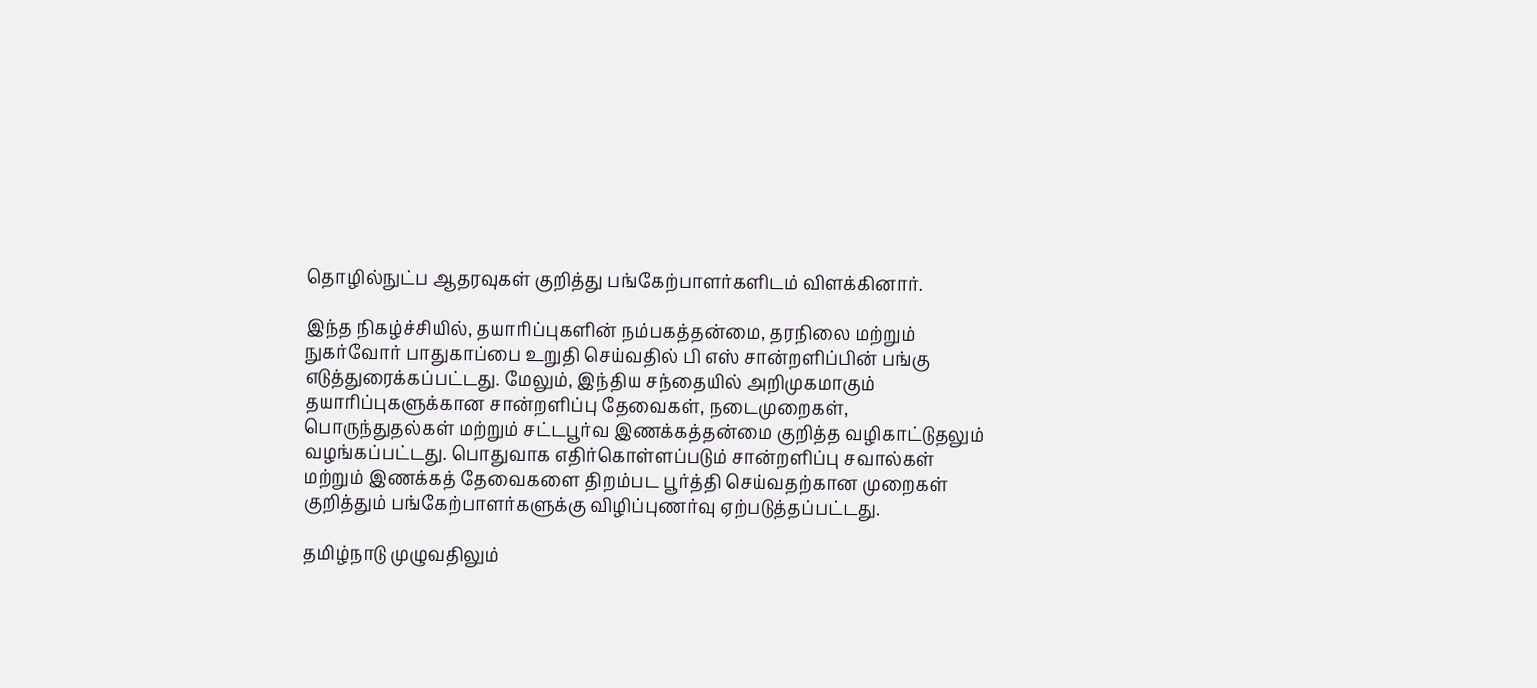தொழில்நுட்ப ஆதரவுகள் குறித்து பங்கேற்பாளர்களிடம் விளக்கினார்.

இந்த நிகழ்ச்சியில், தயாரிப்புகளின் நம்பகத்தன்மை, தரநிலை மற்றும் நுகர்வோர் பாதுகாப்பை உறுதி செய்வதில் பி எஸ் சான்றளிப்பின் பங்கு எடுத்துரைக்கப்பட்டது. மேலும், இந்திய சந்தையில் அறிமுகமாகும் தயாரிப்புகளுக்கான சான்றளிப்பு தேவைகள், நடைமுறைகள், பொருந்துதல்கள் மற்றும் சட்டபூர்வ இணக்கத்தன்மை குறித்த வழிகாட்டுதலும் வழங்கப்பட்டது. பொதுவாக எதிர்கொள்ளப்படும் சான்றளிப்பு சவால்கள் மற்றும் இணக்கத் தேவைகளை திறம்பட பூர்த்தி செய்வதற்கான முறைகள் குறித்தும் பங்கேற்பாளர்களுக்கு விழிப்புணர்வு ஏற்படுத்தப்பட்டது.

தமிழ்நாடு முழுவதிலும்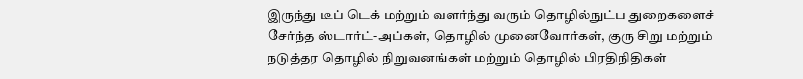இருந்து டீப் டெக் மற்றும் வளர்ந்து வரும் தொழில்நுட்ப துறைகளைச் சேர்ந்த ஸ்டார்ட்-அப்கள், தொழில் முனைவோர்கள், குரு சிறு மற்றும் நடுத்தர தொழில் நிறுவனங்கள் மற்றும் தொழில் பிரதிநிதிகள்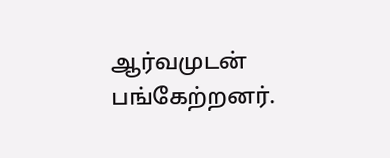ஆர்வமுடன் பங்கேற்றனர்.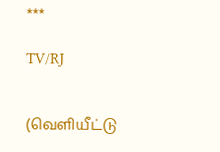***

TV/RJ


(வெளியீட்டு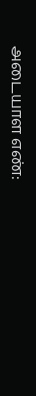அடையாள எண்: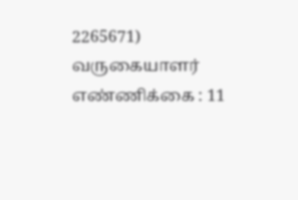2265671) வருகையாளர் எண்ணிக்கை : 11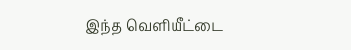இந்த வெளியீட்டை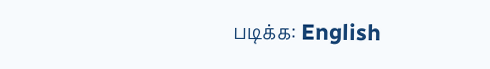படிக்க: English